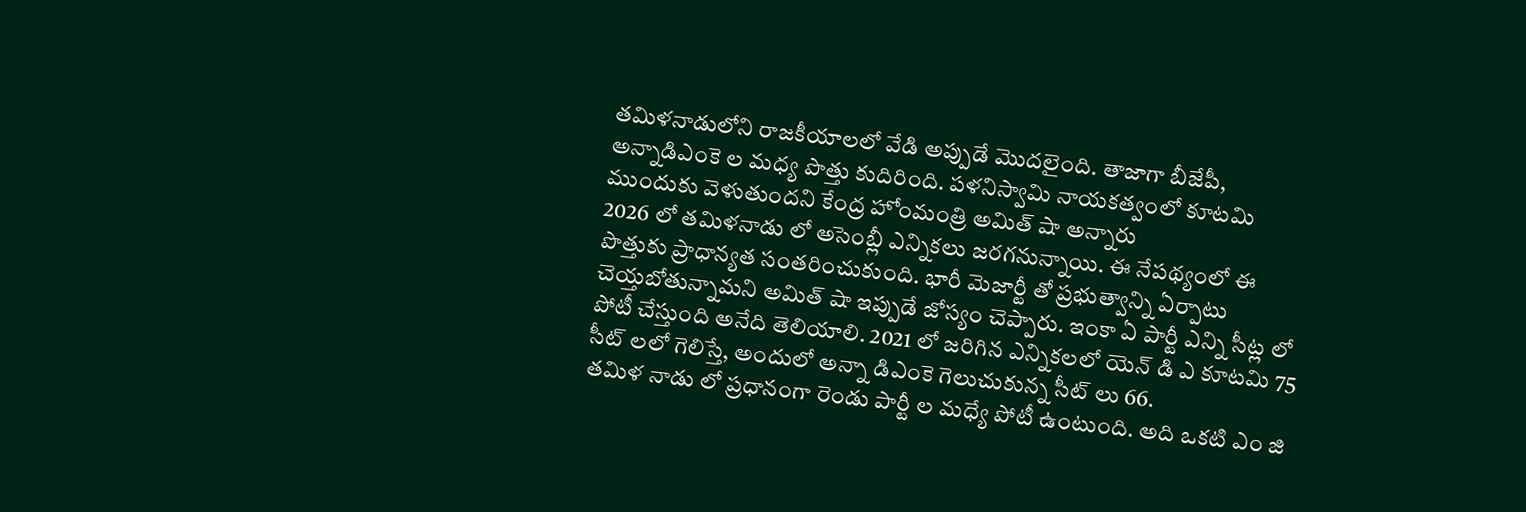తమిళనాడులోని రాజకీయాలలో వేడి అప్పుడే మొదలైంది. తాజాగా బీజేపీ, అన్నాడిఎంకె ల మధ్య పొత్తు కుదిరింది. పళనిస్వామి నాయకత్వంలో కూటమి ముందుకు వెళుతుందని కేంద్ర హోంమంత్రి అమిత్ షా అన్నారు
2026 లో తమిళనాడు లో అసెంబ్లీ ఎన్నికలు జరగనున్నాయి. ఈ నేపథ్యంలో ఈ పొత్తుకు ప్రాధాన్యత సంతరించుకుంది. భారీ మెజార్టీ తో ప్రభుత్వాన్ని ఏర్పాటు చెయ్తబోతున్నామని అమిత్ షా ఇప్పుడే జోస్యం చెప్పారు. ఇంకా ఏ పార్టీ ఎన్ని సీట్ల లో పోటీ చేస్తుంది అనేది తెలియాలి. 2021 లో జరిగిన ఎన్నికలలో యెన్ డి ఎ కూటమి 75 సీట్ లలో గెలిస్తే, అందులో అన్నా డిఎంకె గెలుచుకున్న సీట్ లు 66.
తమిళ నాడు లో ప్రధానంగా రెండు పార్టీ ల మధ్యే పోటీ ఉంటుంది. అది ఒకటి ఎం జి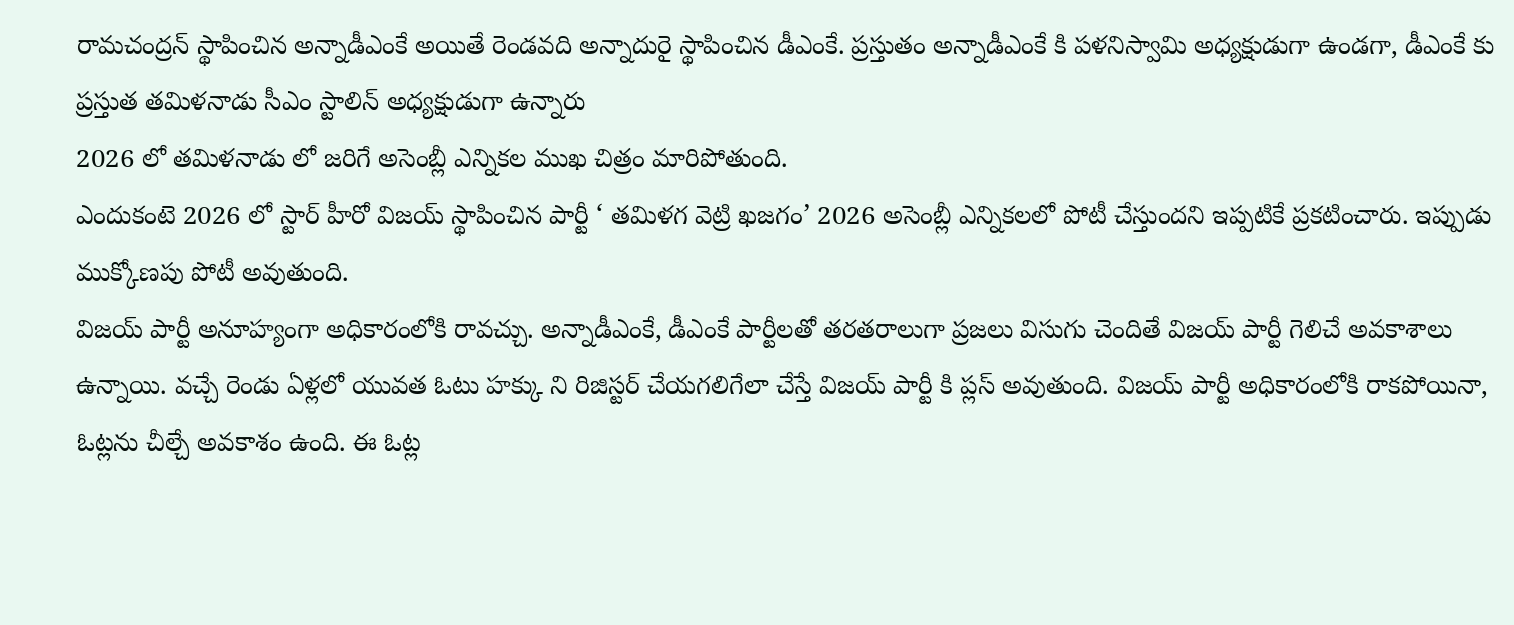రామచంద్రన్ స్థాపించిన అన్నాడీఎంకే అయితే రెండవది అన్నాదురై స్థాపించిన డీఎంకే. ప్రస్తుతం అన్నాడీఎంకే కి పళనిస్వామి అధ్యక్షుడుగా ఉండగా, డీఎంకే కు ప్రస్తుత తమిళనాడు సీఎం స్టాలిన్ అధ్యక్షుడుగా ఉన్నారు
2026 లో తమిళనాడు లో జరిగే అసెంబ్లీ ఎన్నికల ముఖ చిత్రం మారిపోతుంది.
ఎందుకంటె 2026 లో స్టార్ హీరో విజయ్ స్థాపించిన పార్టీ ‘ తమిళగ వెట్రి ఖజగం’ 2026 అసెంబ్లీ ఎన్నికలలో పోటీ చేస్తుందని ఇప్పటికే ప్రకటించారు. ఇప్పుడు ముక్కోణపు పోటీ అవుతుంది.
విజయ్ పార్టీ అనూహ్యంగా అధికారంలోకి రావచ్చు. అన్నాడీఎంకే, డీఎంకే పార్టీలతో తరతరాలుగా ప్రజలు విసుగు చెందితే విజయ్ పార్టీ గెలిచే అవకాశాలు ఉన్నాయి. వచ్చే రెండు ఏళ్లలో యువత ఓటు హక్కు ని రిజిస్టర్ చేయగలిగేలా చేస్తే విజయ్ పార్టీ కి ప్లస్ అవుతుంది. విజయ్ పార్టీ అధికారంలోకి రాకపోయినా, ఓట్లను చీల్చే అవకాశం ఉంది. ఈ ఓట్ల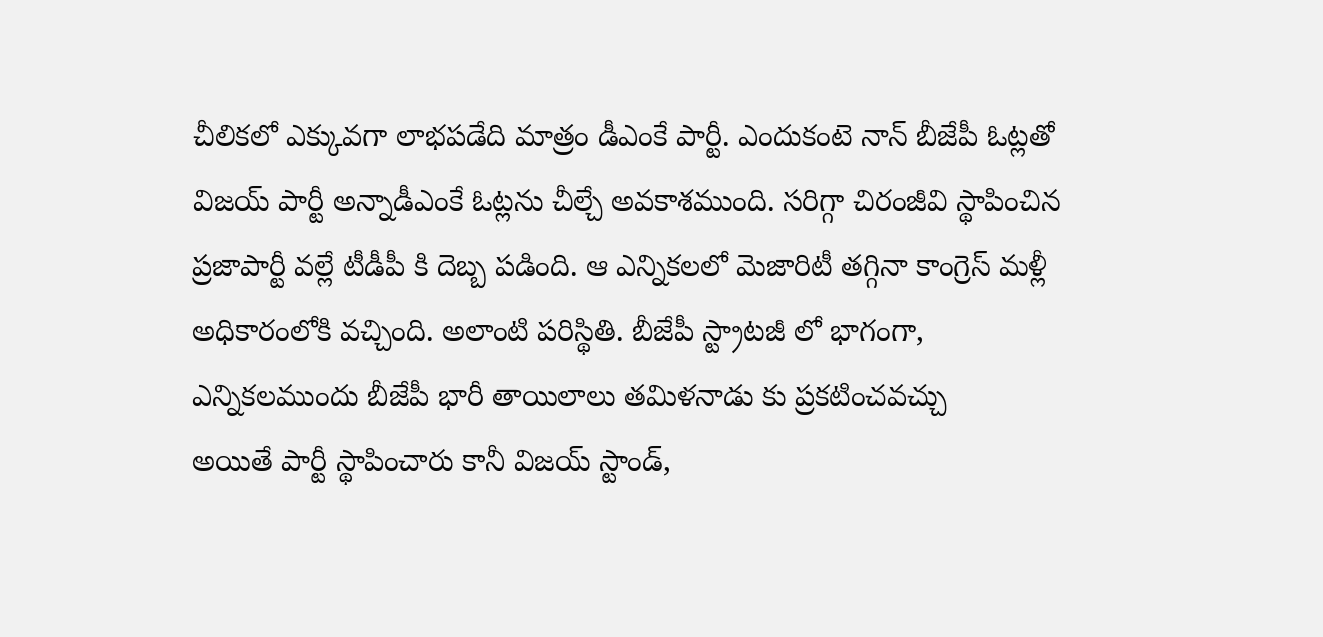చీలికలో ఎక్కువగా లాభపడేది మాత్రం డీఎంకే పార్టీ. ఎందుకంటె నాన్ బీజేపీ ఓట్లతో విజయ్ పార్టీ అన్నాడీఎంకే ఓట్లను చీల్చే అవకాశముంది. సరిగ్గా చిరంజీవి స్థాపించిన ప్రజాపార్టీ వల్లే టీడీపీ కి దెబ్బ పడింది. ఆ ఎన్నికలలో మెజారిటీ తగ్గినా కాంగ్రెస్ మళ్లీ అధికారంలోకి వచ్చింది. అలాంటి పరిస్థితి. బీజేపీ స్ట్రాటజీ లో భాగంగా, ఎన్నికలముందు బీజేపీ భారీ తాయిలాలు తమిళనాడు కు ప్రకటించవచ్చు
అయితే పార్టీ స్థాపించారు కానీ విజయ్ స్టాండ్,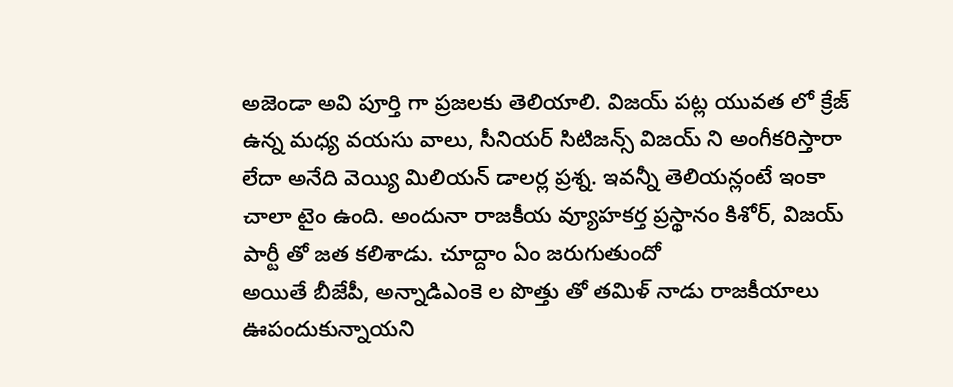అజెండా అవి పూర్తి గా ప్రజలకు తెలియాలి. విజయ్ పట్ల యువత లో క్రేజ్ ఉన్న మధ్య వయసు వాలు, సీనియర్ సిటిజన్స్ విజయ్ ని అంగీకరిస్తారా లేదా అనేది వెయ్యి మిలియన్ డాలర్ల ప్రశ్న. ఇవన్నీ తెలియన్లంటే ఇంకా చాలా టైం ఉంది. అందునా రాజకీయ వ్యూహకర్త ప్రస్థానం కిశోర్, విజయ్ పార్టీ తో జత కలిశాడు. చూద్దాం ఏం జరుగుతుందో
అయితే బీజేపీ, అన్నాడిఎంకె ల పొత్తు తో తమిళ్ నాడు రాజకీయాలు ఊపందుకున్నాయని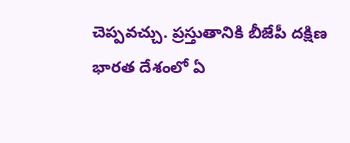చెప్పవచ్చు. ప్రస్తుతానికి బీజేపీ దక్షిణ భారత దేశంలో ఏ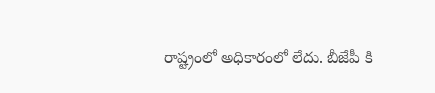రాష్ట్రంలో అధికారంలో లేదు. బీజేపీ కి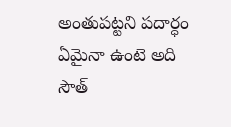అంతుపట్టని పదార్ధం ఏమైనా ఉంటె అది సౌత్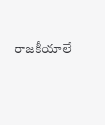రాజకీయాలే